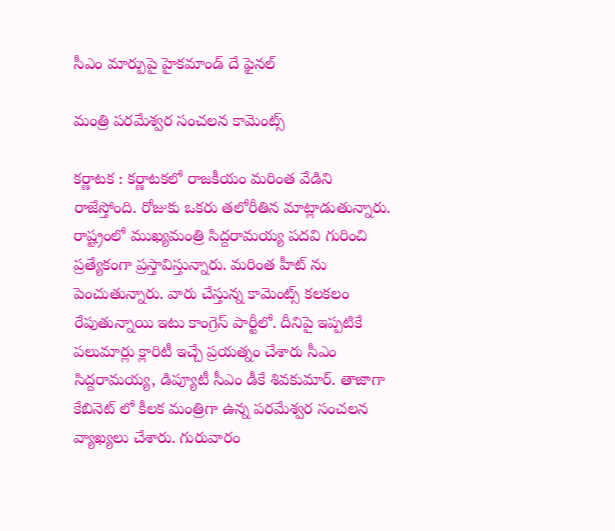సీఎం మార్పుపై హైక‌మాండ్ దే ఫైన‌ల్

మంత్రి ప‌ర‌మేశ్వ‌ర సంచ‌ల‌న కామెంట్స్

క‌ర్ణాట‌క : క‌ర్ణాట‌క‌లో రాజ‌కీయం మ‌రింత వేడిని రాజేస్తోంది. రోజుకు ఒక‌రు త‌లోరీతిన మాట్లాడుతున్నారు. రాష్ట్రంలో ముఖ్య‌మంత్రి సిద్ద‌రామ‌య్య ప‌ద‌వి గురించి ప్ర‌త్యేకంగా ప్ర‌స్తావిస్తున్నారు. మ‌రింత హీట్ ను పెంచుతున్నారు. వారు చేస్తున్న కామెంట్స్ క‌ల‌క‌లం రేపుతున్నాయి ఇటు కాంగ్రెస్ పార్టీలో. దీనిపై ఇప్ప‌టికే పలుమార్లు క్లారిటీ ఇచ్చే ప్ర‌య‌త్నం చేశారు సీఎం సిద్ద‌రామ‌య్య‌, డిప్యూటీ సీఎం డీకే శివ‌కుమార్. తాజాగా కేబినెట్ లో కీల‌క మంత్రిగా ఉన్న ప‌ర‌మేశ్వ‌ర సంచ‌ల‌న వ్యాఖ్య‌లు చేశారు. గురువారం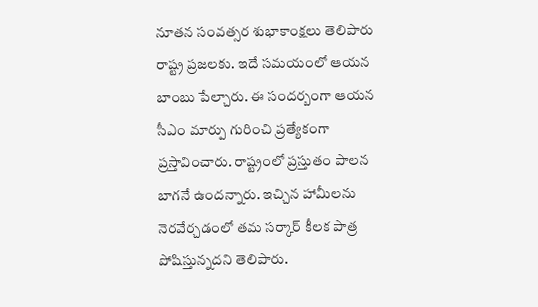నూత‌న సంవ‌త్స‌ర శుభాకాంక్ష‌లు తెలిపారు రాష్ట్ర ప్ర‌జ‌ల‌కు. ఇదే స‌మ‌యంలో ఆయ‌న బాంబు పేల్చారు. ఈ సంద‌ర్బంగా ఆయ‌న సీఎం మార్పు గురించి ప్ర‌త్యేకంగా ప్ర‌స్తావించారు. రాష్ట్రంలో ప్ర‌స్తుతం పాల‌న బాగ‌నే ఉంద‌న్నారు. ఇచ్చిన హామీల‌ను నెర‌వేర్చ‌డంలో త‌మ స‌ర్కార్ కీల‌క పాత్ర పోషిస్తున్న‌ద‌ని తెలిపారు.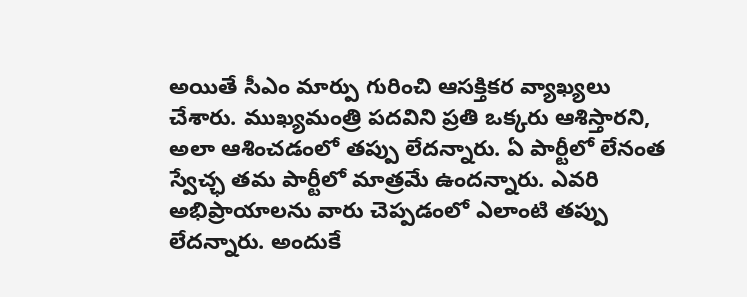అయితే సీఎం మార్పు గురించి ఆస‌క్తిక‌ర వ్యాఖ్య‌లు చేశారు. ముఖ్య‌మంత్రి ప‌ద‌విని ప్ర‌తి ఒక్క‌రు ఆశిస్తార‌ని, అలా ఆశించ‌డంలో త‌ప్పు లేద‌న్నారు. ఏ పార్టీలో లేనంత స్వేచ్ఛ త‌మ పార్టీలో మాత్ర‌మే ఉంద‌న్నారు. ఎవ‌రి అభిప్రాయాల‌ను వారు చెప్ప‌డంలో ఎలాంటి త‌ప్పు లేదన్నారు. అందుకే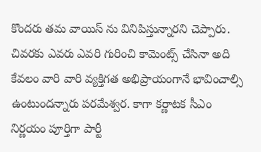కొంద‌రు త‌మ వాయిస్ ను వినిపిస్తున్నార‌ని చెప్పారు. చివ‌ర‌కు ఎవ‌రు ఎవ‌రి గురించి కామెంట్స్ చేసినా అది కేవ‌లం వారి వారి వ్య‌క్తిగ‌త అభిప్రాయంగానే భావించాల్సి ఉంటుంద‌న్నారు ప‌రమేశ్వ‌ర‌. కాగా క‌ర్ణాట‌క సీఎం నిర్ణ‌యం పూర్తిగా పార్టీ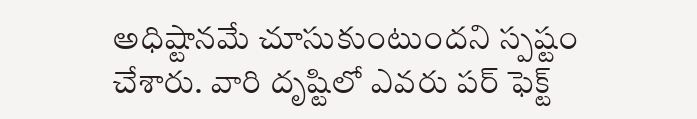అధిష్టాన‌మే చూసుకుంటుంద‌ని స్ప‌ష్టం చేశారు. వారి దృష్టిలో ఎవ‌రు ప‌ర్ ఫెక్ట్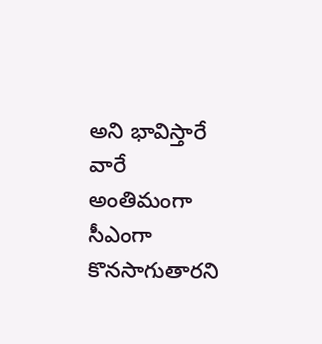అని భావిస్తారే వారే అంతిమంగా సీఎంగా కొన‌సాగుతార‌ని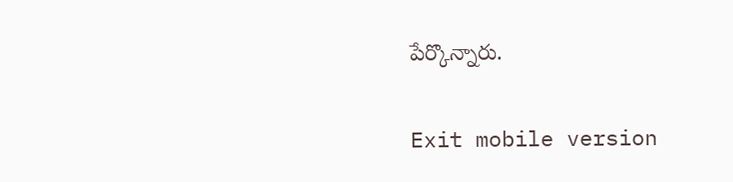పేర్కొన్నారు.

Exit mobile version